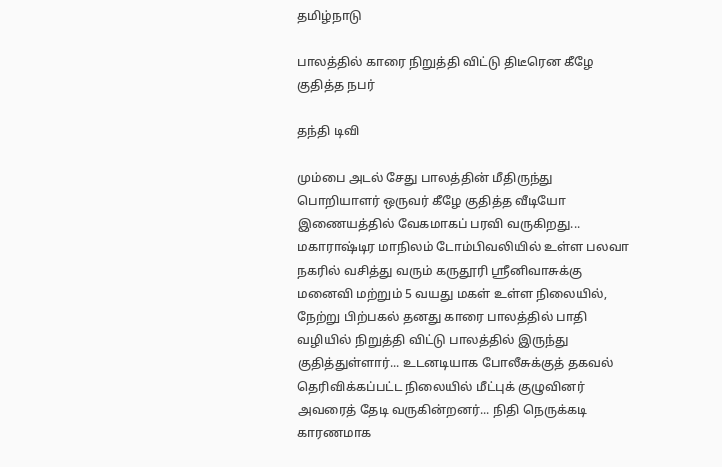தமிழ்நாடு

பாலத்தில் காரை நிறுத்தி விட்டு திடீரென கீழே குதித்த நபர்

தந்தி டிவி

மும்பை அடல் சேது பாலத்தின் மீதிருந்து பொறியாளர் ஒருவர் கீழே குதித்த வீடியோ இணையத்தில் வேகமாகப் பரவி வருகிறது... மகாராஷ்டிர மாநிலம் டோம்பிவலியில் உள்ள பலவா நகரில் வசித்து வரும் கருதூரி ஸ்ரீனிவாசுக்கு மனைவி மற்றும் 5 வயது மகள் உள்ள நிலையில், நேற்று பிற்பகல் தனது காரை பாலத்தில் பாதி வழியில் நிறுத்தி விட்டு பாலத்தில் இருந்து குதித்துள்ளார்... உடனடியாக போலீசுக்குத் தகவல் தெரிவிக்கப்பட்ட நிலையில் மீட்புக் குழுவினர் அவரைத் தேடி வருகின்றனர்... நிதி நெருக்கடி காரணமாக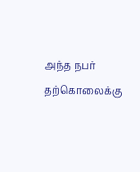அந்த நபர் தற்கொலைக்கு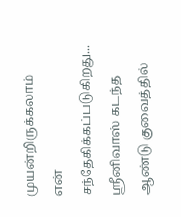முயன்றிருக்கலாம் என் சந்தேகிக்கப்படுகிறது... ஸ்ரீனிவாஸ் கடந்த ஆண்டு குவைத்தில்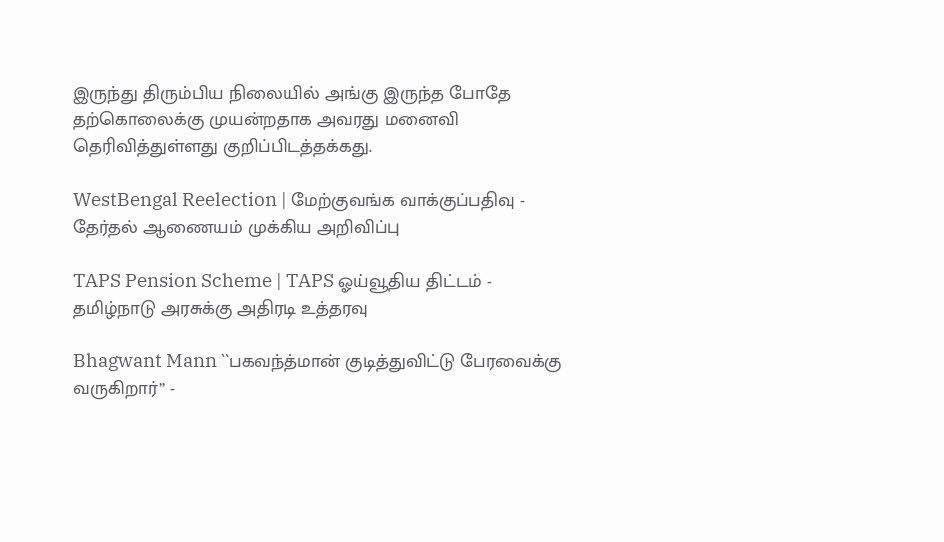இருந்து திரும்பிய நிலையில் அங்கு இருந்த போதே தற்கொலைக்கு முயன்றதாக அவரது மனைவி தெரிவித்துள்ளது குறிப்பிடத்தக்கது.

WestBengal Reelection | மேற்குவங்க வாக்குப்பதிவு - தேர்தல் ஆணையம் முக்கிய அறிவிப்பு

TAPS Pension Scheme | TAPS ஓய்வூதிய திட்டம் - தமிழ்நாடு அரசுக்கு அதிரடி உத்தரவு

Bhagwant Mann ``பகவந்த்மான் குடித்துவிட்டு பேரவைக்கு வருகிறார்’’ -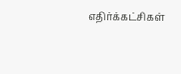எதிர்க்கட்சிகள்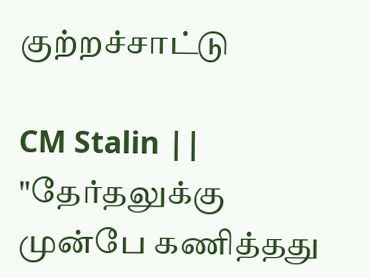குற்றச்சாட்டு

CM Stalin || "தேர்தலுக்கு முன்பே கணித்தது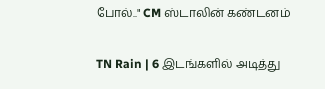போல்.." CM ஸ்டாலின் கண்டனம்

TN Rain | 6 இடங்களில் அடித்து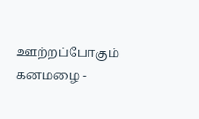ஊற்றப்போகும் கனமழை -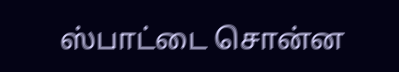ஸ்பாட்டை சொன்ன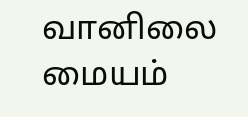வானிலை மையம்